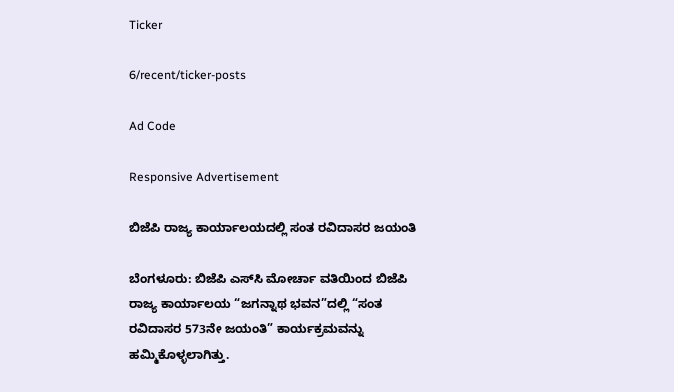Ticker

6/recent/ticker-posts

Ad Code

Responsive Advertisement

ಬಿಜೆಪಿ ರಾಜ್ಯ ಕಾರ್ಯಾಲಯದಲ್ಲಿ ಸಂತ ರವಿದಾಸರ ಜಯಂತಿ

ಬೆಂಗಳೂರು: ಬಿಜೆಪಿ ಎಸ್‍ಸಿ ಮೋರ್ಚಾ ವತಿಯಿಂದ ಬಿಜೆಪಿ ರಾಜ್ಯ ಕಾರ್ಯಾಲಯ “ಜಗನ್ನಾಥ ಭವನ”ದಲ್ಲಿ “ಸಂತ ರವಿದಾಸರ 573ನೇ ಜಯಂತಿ” ಕಾರ್ಯಕ್ರಮವನ್ನು ಹಮ್ಮಿಕೊಳ್ಳಲಾಗಿತ್ತು.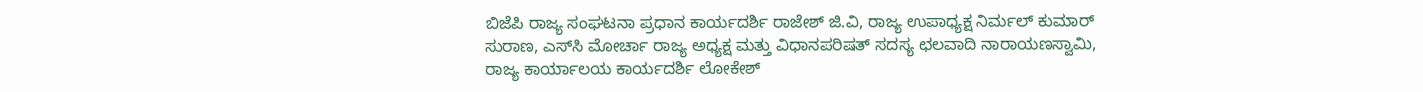ಬಿಜೆಪಿ ರಾಜ್ಯ ಸಂಘಟನಾ ಪ್ರಧಾನ ಕಾರ್ಯದರ್ಶಿ ರಾಜೇಶ್ ಜಿ.ವಿ, ರಾಜ್ಯ ಉಪಾಧ್ಯಕ್ಷ ನಿರ್ಮಲ್ ಕುಮಾರ್ ಸುರಾಣ, ಎಸ್‍ಸಿ ಮೋರ್ಚಾ ರಾಜ್ಯ ಅಧ್ಯಕ್ಷ ಮತ್ತು ವಿಧಾನಪರಿಷತ್ ಸದಸ್ಯ ಛಲವಾದಿ ನಾರಾಯಣಸ್ವಾಮಿ, ರಾಜ್ಯ ಕಾರ್ಯಾಲಯ ಕಾರ್ಯದರ್ಶಿ ಲೋಕೇಶ್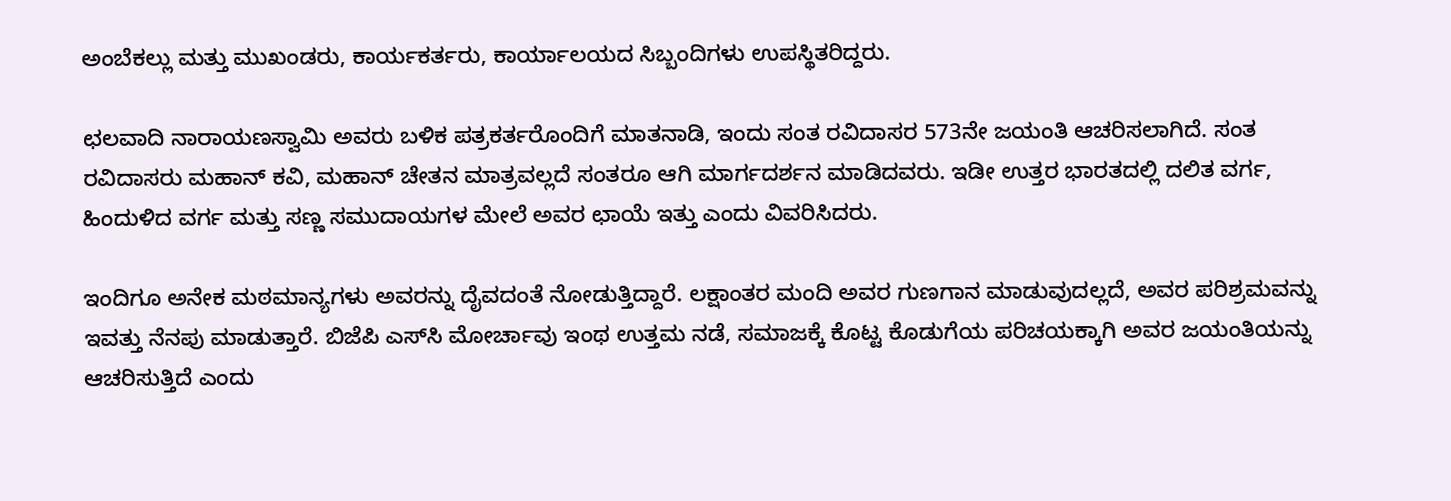ಅಂಬೆಕಲ್ಲು ಮತ್ತು ಮುಖಂಡರು, ಕಾರ್ಯಕರ್ತರು, ಕಾರ್ಯಾಲಯದ ಸಿಬ್ಬಂದಿಗಳು ಉಪಸ್ಥಿತರಿದ್ದರು.

ಛಲವಾದಿ ನಾರಾಯಣಸ್ವಾಮಿ ಅವರು ಬಳಿಕ ಪತ್ರಕರ್ತರೊಂದಿಗೆ ಮಾತನಾಡಿ, ಇಂದು ಸಂತ ರವಿದಾಸರ 573ನೇ ಜಯಂತಿ ಆಚರಿಸಲಾಗಿದೆ. ಸಂತ ರವಿದಾಸರು ಮಹಾನ್ ಕವಿ, ಮಹಾನ್ ಚೇತನ ಮಾತ್ರವಲ್ಲದೆ ಸಂತರೂ ಆಗಿ ಮಾರ್ಗದರ್ಶನ ಮಾಡಿದವರು. ಇಡೀ ಉತ್ತರ ಭಾರತದಲ್ಲಿ ದಲಿತ ವರ್ಗ, ಹಿಂದುಳಿದ ವರ್ಗ ಮತ್ತು ಸಣ್ಣ ಸಮುದಾಯಗಳ ಮೇಲೆ ಅವರ ಛಾಯೆ ಇತ್ತು ಎಂದು ವಿವರಿಸಿದರು.

ಇಂದಿಗೂ ಅನೇಕ ಮಠಮಾನ್ಯಗಳು ಅವರನ್ನು ದೈವದಂತೆ ನೋಡುತ್ತಿದ್ದಾರೆ. ಲಕ್ಷಾಂತರ ಮಂದಿ ಅವರ ಗುಣಗಾನ ಮಾಡುವುದಲ್ಲದೆ, ಅವರ ಪರಿಶ್ರಮವನ್ನು ಇವತ್ತು ನೆನಪು ಮಾಡುತ್ತಾರೆ. ಬಿಜೆಪಿ ಎಸ್‍ಸಿ ಮೋರ್ಚಾವು ಇಂಥ ಉತ್ತಮ ನಡೆ, ಸಮಾಜಕ್ಕೆ ಕೊಟ್ಟ ಕೊಡುಗೆಯ ಪರಿಚಯಕ್ಕಾಗಿ ಅವರ ಜಯಂತಿಯನ್ನು ಆಚರಿಸುತ್ತಿದೆ ಎಂದು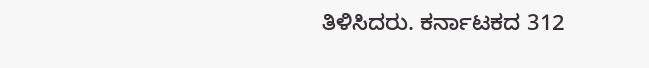ತಿಳಿಸಿದರು. ಕರ್ನಾಟಕದ 312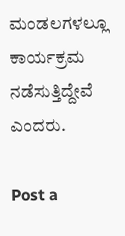ಮಂಡಲಗಳಲ್ಲೂ ಕಾರ್ಯಕ್ರಮ ನಡೆಸುತ್ತಿದ್ದೇವೆ ಎಂದರು.

Post a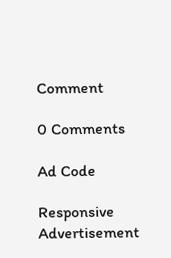Comment

0 Comments

Ad Code

Responsive Advertisement